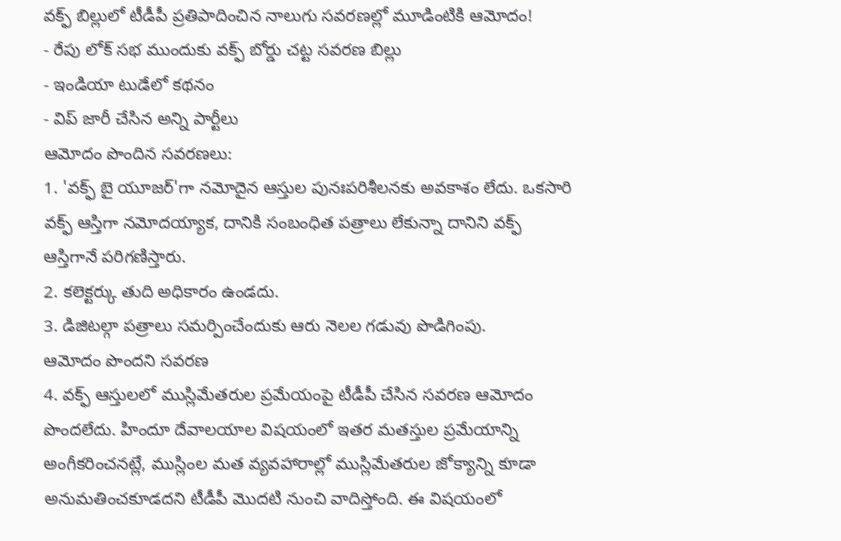వక్ఫ్ బిల్లులో టీడీపీ ప్రతిపాదించిన నాలుగు సవరణల్లో మూడింటికి ఆమోదం!
- రేపు లోక్ సభ ముందుకు వక్ఫ్ బోర్డు చట్ట సవరణ బిల్లు
- ఇండియా టుడేలో కథనం
- విప్ జారీ చేసిన అన్ని పార్టీలు
ఆమోదం పొందిన సవరణలు:
1. 'వక్ఫ్ బై యూజర్'గా నమోదైన ఆస్తుల పునఃపరిశీలనకు అవకాశం లేదు. ఒకసారి వక్ఫ్ ఆస్తిగా నమోదయ్యాక, దానికి సంబంధిత పత్రాలు లేకున్నా దానిని వక్ఫ్ ఆస్తిగానే పరిగణిస్తారు.
2. కలెక్టర్కు తుది అధికారం ఉండదు.
3. డిజిటల్గా పత్రాలు సమర్పించేందుకు ఆరు నెలల గడువు పొడిగింపు.
ఆమోదం పొందని సవరణ
4. వక్ఫ్ ఆస్తులలో ముస్లిమేతరుల ప్రమేయంపై టీడీపీ చేసిన సవరణ ఆమోదం పొందలేదు. హిందూ దేవాలయాల విషయంలో ఇతర మతస్తుల ప్రమేయాన్ని అంగీకరించనట్లే, ముస్లింల మత వ్యవహారాల్లో ముస్లిమేతరుల జోక్యాన్ని కూడా అనుమతించకూడదని టీడీపీ మొదటి నుంచి వాదిస్తోంది. ఈ విషయంలో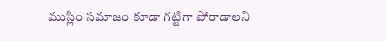ముస్లిం సమాజం కూడా గట్టిగా పోరాడాలని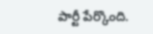పార్టీ పేర్కొంది.